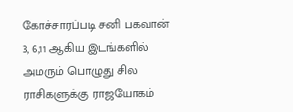கோச்சாரப்படி சனி பகவான் 3, 6,11 ஆகிய இடங்களில் அமரும் பொழுது சில ராசிகளுக்கு ராஜயோகம்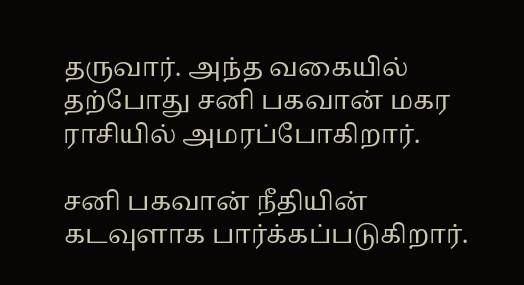தருவார். அந்த வகையில் தற்போது சனி பகவான் மகர ராசியில் அமரப்போகிறார்.

சனி பகவான் நீதியின் கடவுளாக பார்க்கப்படுகிறார்.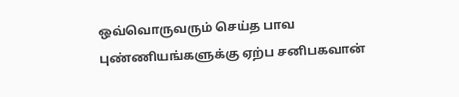ஒவ்வொருவரும் செய்த பாவ புண்ணியங்களுக்கு ஏற்ப சனிபகவான்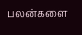பலன்களை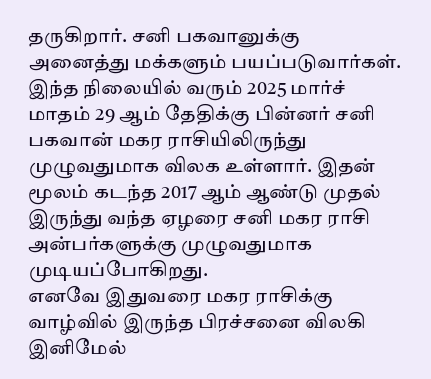தருகிறார். சனி பகவானுக்கு அனைத்து மக்களும் பயப்படுவார்கள்.
இந்த நிலையில் வரும் 2025 மார்ச் மாதம் 29 ஆம் தேதிக்கு பின்னர் சனி பகவான் மகர ராசியிலிருந்து முழுவதுமாக விலக உள்ளார். இதன் மூலம் கடந்த 2017 ஆம் ஆண்டு முதல் இருந்து வந்த ஏழரை சனி மகர ராசி அன்பர்களுக்கு முழுவதுமாக முடியப்போகிறது.
எனவே இதுவரை மகர ராசிக்கு வாழ்வில் இருந்த பிரச்சனை விலகி இனிமேல்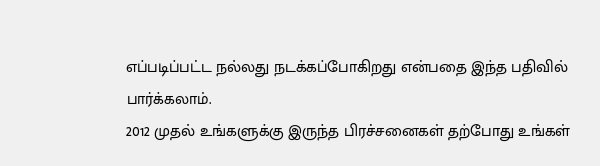எப்படிப்பட்ட நல்லது நடக்கப்போகிறது என்பதை இந்த பதிவில் பார்க்கலாம்.
2012 முதல் உங்களுக்கு இருந்த பிரச்சனைகள் தற்போது உங்கள்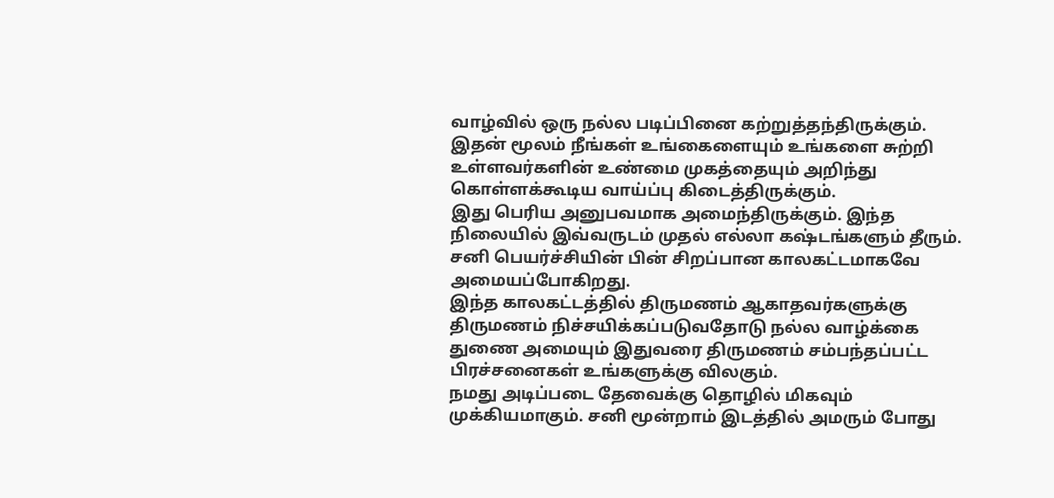வாழ்வில் ஒரு நல்ல படிப்பினை கற்றுத்தந்திருக்கும். இதன் மூலம் நீங்கள் உங்கைளையும் உங்களை சுற்றி உள்ளவர்களின் உண்மை முகத்தையும் அறிந்து கொள்ளக்கூடிய வாய்ப்பு கிடைத்திருக்கும்.
இது பெரிய அனுபவமாக அமைந்திருக்கும். இந்த நிலையில் இவ்வருடம் முதல் எல்லா கஷ்டங்களும் தீரும். சனி பெயர்ச்சியின் பின் சிறப்பான காலகட்டமாகவே அமையப்போகிறது.
இந்த காலகட்டத்தில் திருமணம் ஆகாதவர்களுக்கு திருமணம் நிச்சயிக்கப்படுவதோடு நல்ல வாழ்க்கை துணை அமையும் இதுவரை திருமணம் சம்பந்தப்பட்ட பிரச்சனைகள் உங்களுக்கு விலகும்.
நமது அடிப்படை தேவைக்கு தொழில் மிகவும் முக்கியமாகும். சனி மூன்றாம் இடத்தில் அமரும் போது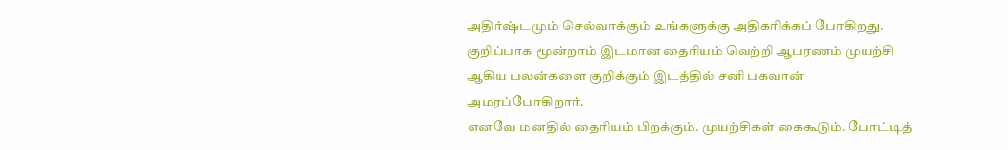அதிர்ஷ்டமும் செல்வாக்கும் உங்களுக்கு அதிகரிக்கப் போகிறது. குறிப்பாக மூன்றாம் இடமான தைரியம் வெற்றி ஆபரணம் முயற்சி ஆகிய பலன்களை குறிக்கும் இடத்தில் சனி பகவான் அமரப்போகிறார்.
எனவே மனதில் தைரியம் பிறக்கும். முயற்சிகள் கைகூடும். போட்டித்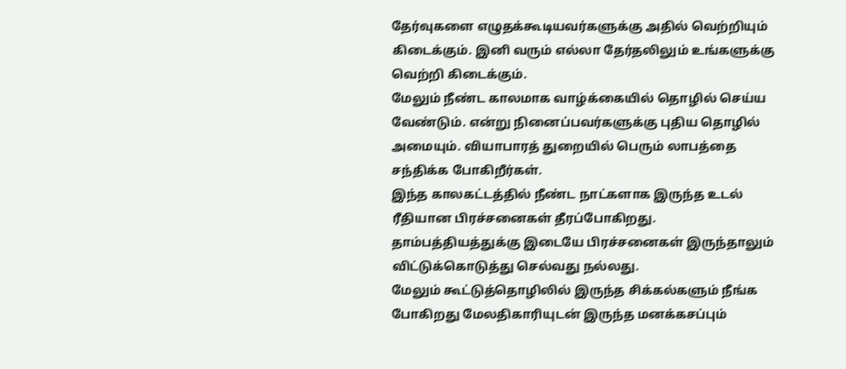தேர்வுகளை எழுதக்கூடியவர்களுக்கு அதில் வெற்றியும் கிடைக்கும். இனி வரும் எல்லா தேர்தலிலும் உங்களுக்கு வெற்றி கிடைக்கும்.
மேலும் நீண்ட காலமாக வாழ்க்கையில் தொழில் செய்ய வேண்டும். என்று நினைப்பவர்களுக்கு புதிய தொழில் அமையும். வியாபாரத் துறையில் பெரும் லாபத்தை சந்திக்க போகிறீர்கள்.
இந்த காலகட்டத்தில் நீண்ட நாட்களாக இருந்த உடல் ரீதியான பிரச்சனைகள் தீரப்போகிறது. தாம்பத்தியத்துக்கு இடையே பிரச்சனைகள் இருந்தாலும் விட்டுக்கொடுத்து செல்வது நல்லது.
மேலும் கூட்டுத்தொழிலில் இருந்த சிக்கல்களும் நீங்க போகிறது மேலதிகாரியுடன் இருந்த மனக்கசப்பும்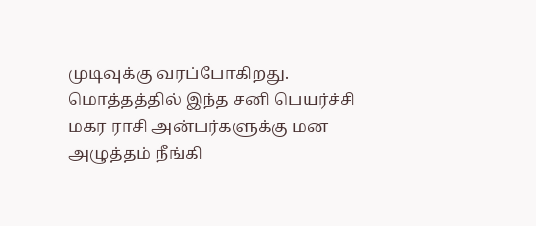முடிவுக்கு வரப்போகிறது. மொத்தத்தில் இந்த சனி பெயர்ச்சி மகர ராசி அன்பர்களுக்கு மன அழுத்தம் நீங்கி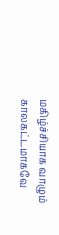மகிழ்ச்சியாக வாழும் காலகட்டமாகவே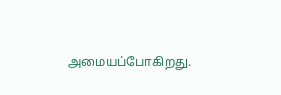அமையப்போகிறது.